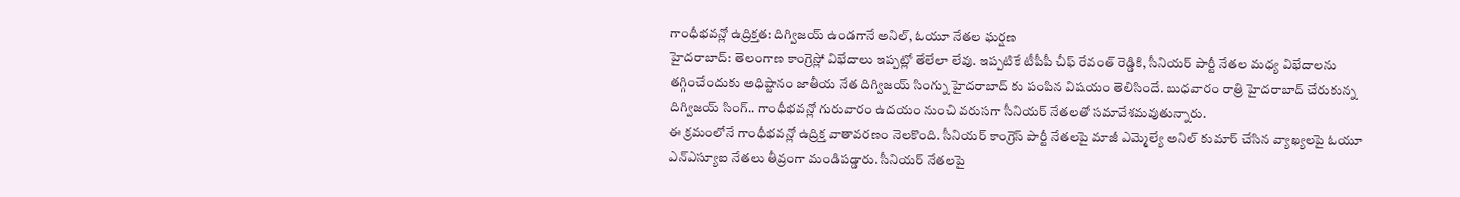గాంధీభవన్లో ఉద్రిక్తత: దిగ్విజయ్ ఉండగానే అనిల్, ఓయూ నేతల ఘర్షణ
హైదరాబాద్: తెలంగాణ కాంగ్రెస్లో విభేదాలు ఇప్పట్లో తేలేలా లేవు. ఇప్పటికే టీపీపీ చీఫ్ రేవంత్ రెడ్డికి, సీనియర్ పార్టీ నేతల మధ్య విభేదాలను తగ్గించేందుకు అధిష్టానం జాతీయ నేత దిగ్విజయ్ సింగ్ను హైదరాబాద్ కు పంపిన విషయం తెలిసిందే. బుధవారం రాత్రి హైదరాబాద్ చేరుకున్న దిగ్విజయ్ సింగ్.. గాంధీభవన్లో గురువారం ఉదయం నుంచి వరుసగా సీనియర్ నేతలతో సమావేశమవుతున్నారు.
ఈ క్రమంలోనే గాంధీభవన్లో ఉద్రిక్త వాతావరణం నెలకొంది. సీనియర్ కాంగ్రెస్ పార్టీ నేతలపై మాజీ ఎమ్మెల్యే అనిల్ కుమార్ చేసిన వ్యాఖ్యలపై ఓయూ ఎన్ఎస్యూఐ నేతలు తీవ్రంగా మండిపడ్డారు. సీనియర్ నేతలపై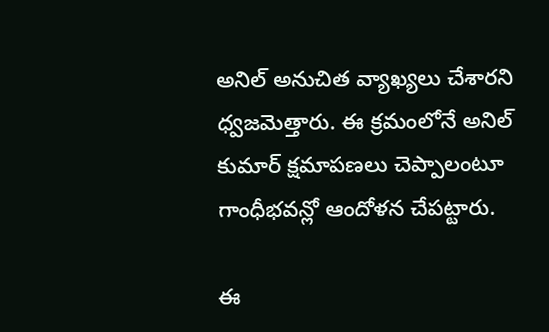అనిల్ అనుచిత వ్యాఖ్యలు చేశారని ధ్వజమెత్తారు. ఈ క్రమంలోనే అనిల్ కుమార్ క్షమాపణలు చెప్పాలంటూ గాంధీభవన్లో ఆందోళన చేపట్టారు.

ఈ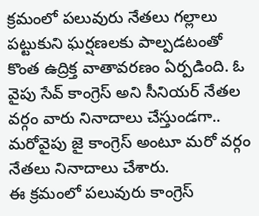క్రమంలో పలువురు నేతలు గల్లాలు పట్టుకుని ఘర్షణలకు పాల్పడటంతో కొంత ఉద్రిక్త వాతావరణం ఏర్పడింది. ఓ వైపు సేవ్ కాంగ్రెస్ అని సీనియర్ నేతల వర్గం వారు నినాదాలు చేస్తుండగా.. మరోవైపు జై కాంగ్రెస్ అంటూ మరో వర్గం నేతలు నినాదాలు చేశారు.
ఈ క్రమంలో పలువురు కాంగ్రెస్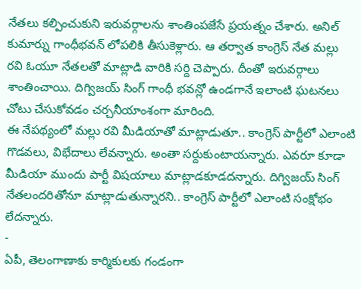నేతలు కల్పించుకుని ఇరువర్గాలను శాంతింపజేసే ప్రయత్నం చేశారు. అనిల్ కుమార్ను గాంధీభవన్ లోపలికి తీసుకెళ్లారు. ఆ తర్వాత కాంగ్రెస్ నేత మల్లు రవి ఓయూ నేతలతో మాట్లాడి వారికి సర్ది చెప్పారు. దీంతో ఇరువర్గాలు శాంతించాయి. దిగ్విజయ్ సింగ్ గాంధీ భవన్లో ఉండగానే ఇలాంటి ఘటనలు చోటు చేసుకోవడం చర్చనీయాంశంగా మారింది.
ఈ నేపథ్యంలో మల్లు రవి మీడియాతో మాట్లాడుతూ.. కాంగ్రెస్ పార్టీలో ఎలాంటి గొడవలు, విభేదాలు లేవన్నారు. అంతా సర్దుకుంటాయన్నారు. ఎవరూ కూడా మీడియా ముందు పార్టీ విషయాలు మాట్లాడకూడదన్నారు. దిగ్విజయ్ సింగ్ నేతలందరితోనూ మాట్లాడుతున్నారని.. కాంగ్రెస్ పార్టీలో ఎలాంటి సంక్షోభం లేదన్నారు.
-
ఏపీ, తెలంగాణాకు కార్మికులకు గండంగా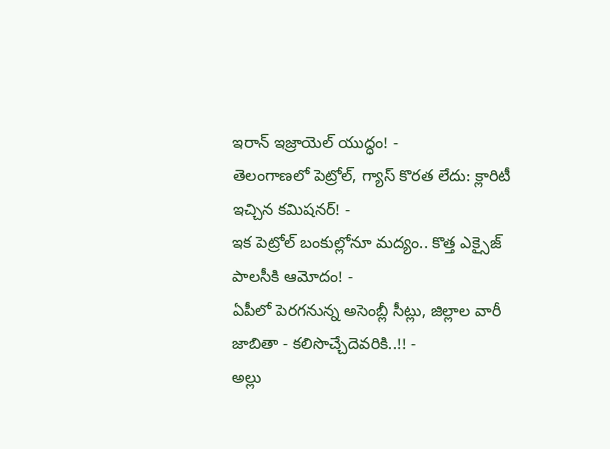ఇరాన్ ఇజ్రాయెల్ యుద్ధం! -
తెలంగాణలో పెట్రోల్, గ్యాస్ కొరత లేదు: క్లారిటీ ఇచ్చిన కమిషనర్! -
ఇక పెట్రోల్ బంకుల్లోనూ మద్యం.. కొత్త ఎక్సైజ్ పాలసీకి ఆమోదం! -
ఏపీలో పెరగనున్న అసెంబ్లీ సీట్లు, జిల్లాల వారీ జాబితా - కలిసొచ్చేదెవరికి..!! -
అల్లు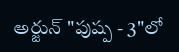అర్జున్ "పుష్ప - 3"లో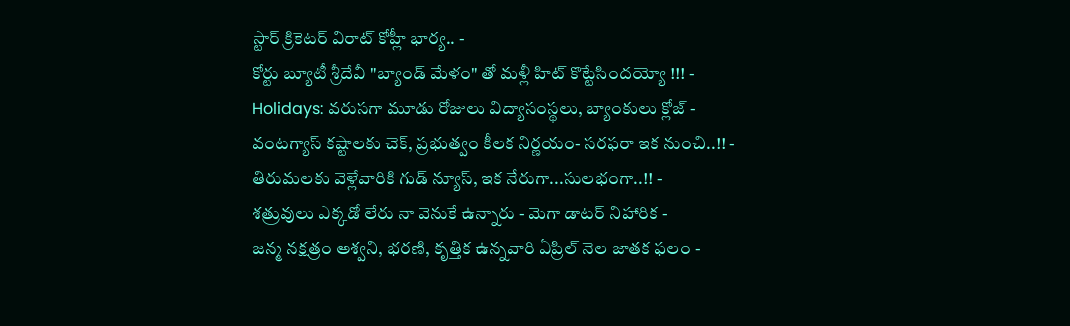స్టార్ క్రికెటర్ విరాట్ కోహ్లీ భార్య.. -
కోర్టు బ్యూటీ శ్రీదేవీ "బ్యాండ్ మేళం" తో మళ్లీ హిట్ కొట్టేసిందయ్యో !!! -
Holidays: వరుసగా మూడు రోజులు విద్యాసంస్థలు, బ్యాంకులు క్లోజ్ -
వంటగ్యాస్ కష్టాలకు చెక్, ప్రభుత్వం కీలక నిర్ణయం- సరఫరా ఇక నుంచి..!! -
తిరుమలకు వెళ్లేవారికి గుడ్ న్యూస్, ఇక నేరుగా...సులభంగా..!! -
శత్రువులు ఎక్కడో లేరు నా వెనుకే ఉన్నారు - మెగా డాటర్ నిహారిక -
జన్మ నక్షత్రం అశ్వని, భరణి, కృత్తిక ఉన్నవారి ఏప్రిల్ నెల జాతక ఫలం -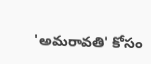'అమరావతి' కోసం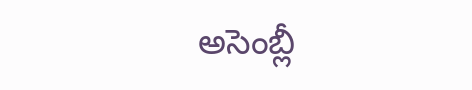అసెంబ్లీ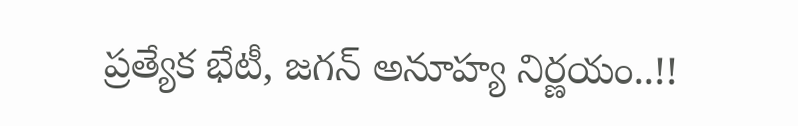ప్రత్యేక భేటీ, జగన్ అనూహ్య నిర్ణయం..!!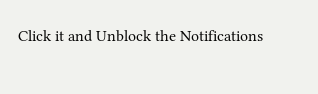Click it and Unblock the Notifications